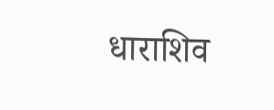धाराशिव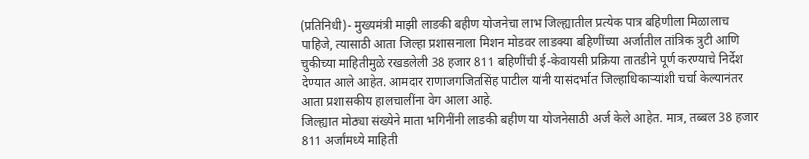(प्रतिनिधी)- मुख्यमंत्री माझी लाडकी बहीण योजनेचा लाभ जिल्ह्यातील प्रत्येक पात्र बहिणीला मिळालाच पाहिजे, त्यासाठी आता जिल्हा प्रशासनाला मिशन मोडवर लाडक्या बहिणींच्या अर्जातील तांत्रिक त्रुटी आणि चुकीच्या माहितीमुळे रखडलेली 38 हजार 811 बहिणींची ई-केवायसी प्रक्रिया तातडीने पूर्ण करण्याचे निर्देश देण्यात आले आहेत. आमदार राणाजगजितसिंह पाटील यांनी यासंदर्भात जिल्हाधिकाऱ्यांशी चर्चा केल्यानंतर आता प्रशासकीय हालचालींना वेग आला आहे.
जिल्ह्यात मोठ्या संख्येने माता भगिनींनी लाडकी बहीण या योजनेसाठी अर्ज केले आहेत. मात्र, तब्बल 38 हजार 811 अर्जांमध्ये माहिती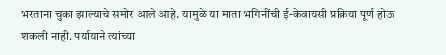भरताना चुका झाल्याचे समोर आले आहे. यामुळे या माता भगिनींची ई-केवायसी प्रक्रिया पूर्ण होऊ शकली नाही. पर्यायाने त्यांच्या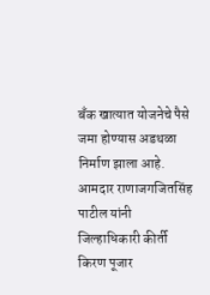बँक खात्यात योजनेचे पैसे जमा होण्यास अडथळा निर्माण झाला आहे. आमदार राणाजगजितसिंह पाटील यांनी जिल्हाधिकारी कीर्ती किरण पूजार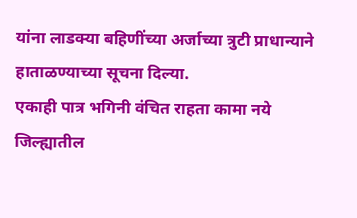यांना लाडक्या बहिणींच्या अर्जाच्या त्रुटी प्राधान्याने हाताळण्याच्या सूचना दिल्या.
एकाही पात्र भगिनी वंचित राहता कामा नये
जिल्ह्यातील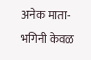अनेक माता-भगिनी केवळ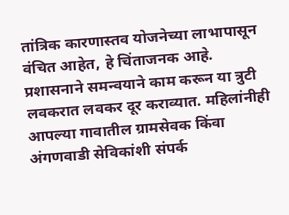तांत्रिक कारणास्तव योजनेच्या लाभापासून वंचित आहेत, हे चिंताजनक आहे. प्रशासनाने समन्वयाने काम करून या त्रुटी लवकरात लवकर दूर कराव्यात. महिलांनीही आपल्या गावातील ग्रामसेवक किंवा अंगणवाडी सेविकांशी संपर्क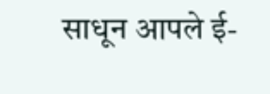साधून आपले ई-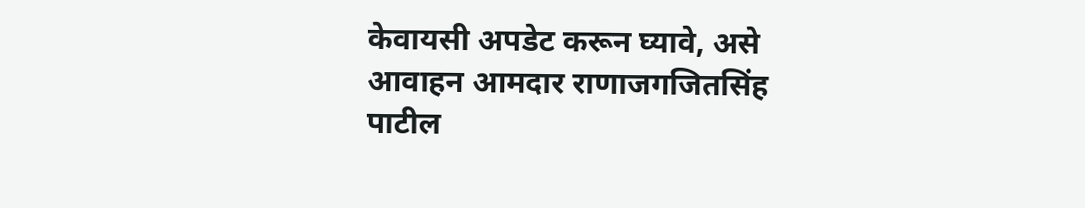केवायसी अपडेट करून घ्यावे, असे आवाहन आमदार राणाजगजितसिंह पाटील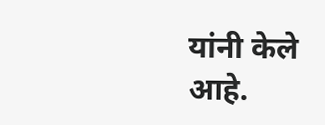यांनी केले आहे.